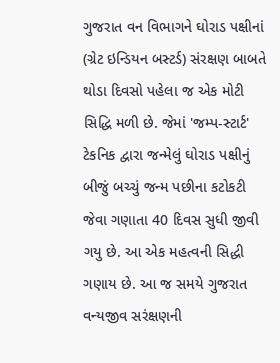ગુજરાત વન વિભાગને ઘોરાડ પક્ષીનાં (ગ્રેટ ઇન્ડિયન બસ્ટર્ડ) સંરક્ષણ બાબતે થોડા દિવસો પહેલા જ એક મોટી સિદ્ધિ મળી છે. જેમાં 'જમ્પ-સ્ટાર્ટ' ટેકનિક દ્વારા જન્મેલું ઘોરાડ પક્ષીનું બીજું બચ્ચું જન્મ પછીના કટોકટી જેવા ગણાતા 40 દિવસ સુધી જીવી ગયુ છે. આ એક મહત્વની સિદ્ધી ગણાય છે. આ જ સમયે ગુજરાત વન્યજીવ સરંક્ષણની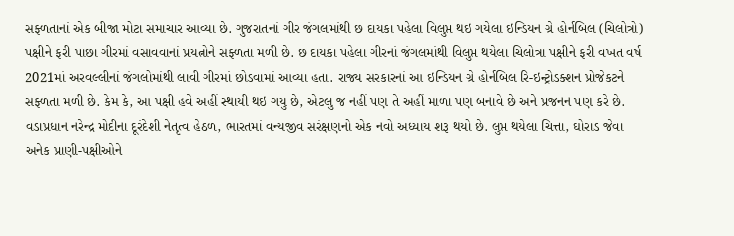સફ્ળતાનાં એક બીજા મોટા સમાચાર આવ્યા છે. ગુજરાતનાં ગીર જંગલમાંથી છ દાયકા પહેલા વિલુપ્ત થઇ ગયેલા ઇન્ડિયન ગ્રે હોર્નબિલ (ચિલોત્રો) પક્ષીને ફરી પાછા ગીરમાં વસાવવાનાં પ્રયત્નોને સફ્ળતા મળી છે. છ દાયકા પહેલા ગીરનાં જંગલમાંથી વિલુપ્ત થયેલા ચિલોત્રા પક્ષીને ફરી વખત વર્ષ 2021માં અરવલ્લીનાં જંગલોમાંથી લાવી ગીરમાં છોડવામાં આવ્યા હતા. રાજ્ય સરકારનાં આ ઇન્ડિયન ગ્રે હોર્નબિલ રિ-ઇન્ટ્રોડક્શન પ્રોજેકટને સફ્ળતા મળી છે. કેમ કે, આ પક્ષી હવે અહીં સ્થાયી થઇ ગયુ છે, એટલુ જ નહીં પણ તે અહીં માળા પણ બનાવે છે અને પ્રજનન પણ કરે છે. વડાપ્રધાન નરેન્દ્ર મોદીના દૂરંદેશી નેતૃત્વ હેઠળ, ભારતમાં વન્યજીવ સરંક્ષણનો એક નવો અધ્યાય શરૂ થયો છે. લુપ્ત થયેલા ચિત્તા, ઘોરાડ જેવા અનેક પ્રાણી-પક્ષીઓને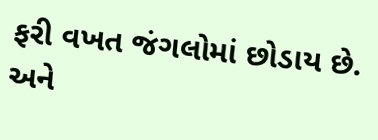ફરી વખત જંગલોમાં છોડાય છે. અને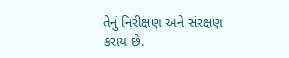તેનું નિરીક્ષણ અને સંરક્ષણ કરાય છે.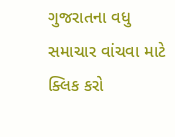ગુજરાતના વધુ સમાચાર વાંચવા માટે ક્લિક કરો